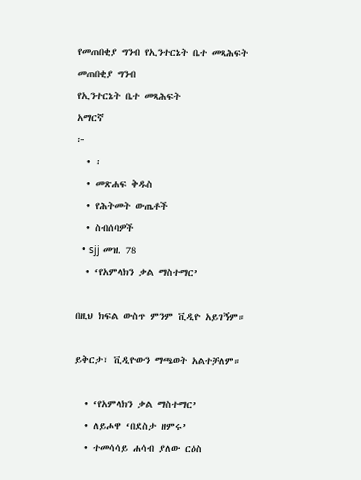የመጠበቂያ ግንብ የኢንተርኔት ቤተ መጻሕፍት
መጠበቂያ ግንብ
የኢንተርኔት ቤተ መጻሕፍት
አማርኛ
፦
  • ፡
  • መጽሐፍ ቅዱስ
  • የሕትመት ውጤቶች
  • ስብሰባዎች
  • sjj መዝ. 78
  • ‘የአምላክን ቃል ማስተማር’

በዚህ ክፍል ውስጥ ምንም ቪዲዮ አይገኝም።

ይቅርታ፣ ቪዲዮውን ማጫወት አልተቻለም።

  • ‘የአምላክን ቃል ማስተማር’
  • ለይሖዋ ‘በደስታ ዘምሩ’
  • ተመሳሳይ ሐሳብ ያለው ርዕስ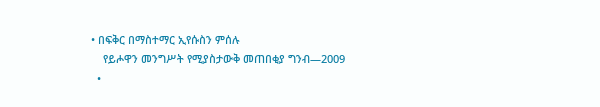• በፍቅር በማስተማር ኢየሱስን ምሰሉ
    የይሖዋን መንግሥት የሚያስታውቅ መጠበቂያ ግንብ—2009
  •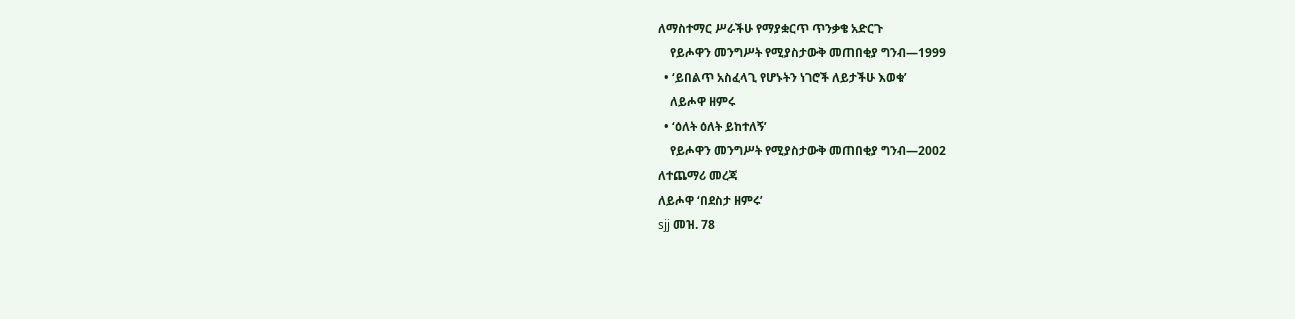ለማስተማር ሥራችሁ የማያቋርጥ ጥንቃቄ አድርጉ
    የይሖዋን መንግሥት የሚያስታውቅ መጠበቂያ ግንብ—1999
  • ‘ይበልጥ አስፈላጊ የሆኑትን ነገሮች ለይታችሁ እወቁ’
    ለይሖዋ ዘምሩ
  • ‘ዕለት ዕለት ይከተለኝ’
    የይሖዋን መንግሥት የሚያስታውቅ መጠበቂያ ግንብ—2002
ለተጨማሪ መረጃ
ለይሖዋ ‘በደስታ ዘምሩ’
sjj መዝ. 78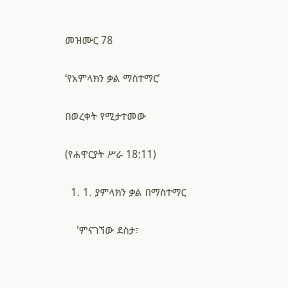መዝሙር 78

‘የአምላክን ቃል ማስተማር’

በወረቀት የሚታተመው

(የሐዋርያት ሥራ 18:11)

  1. 1. ያምላክን ቃል በማስተማር

    ’ምናገኘው ደስታ፣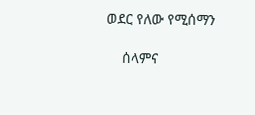ወደር የለው የሚሰማን

    ሰላምና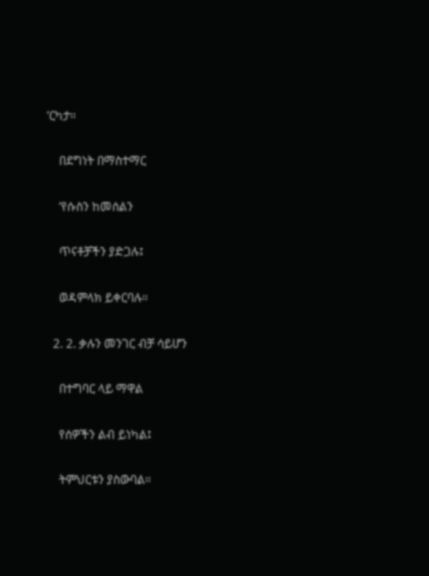’ርካታ።

    በደግነት በማስተማር

    ’የሱስን ከመሰልን

    ጥናቶቻችን ያድጋሉ፤

    ወዳምላክ ይቀርባሉ።

  2. 2. ቃሉን መንገር ብቻ ሳይሆን

    በተግባር ላይ ማዋል

    የሰዎችን ልብ ይነካል፤

    ትምህርቱን ያስውባል።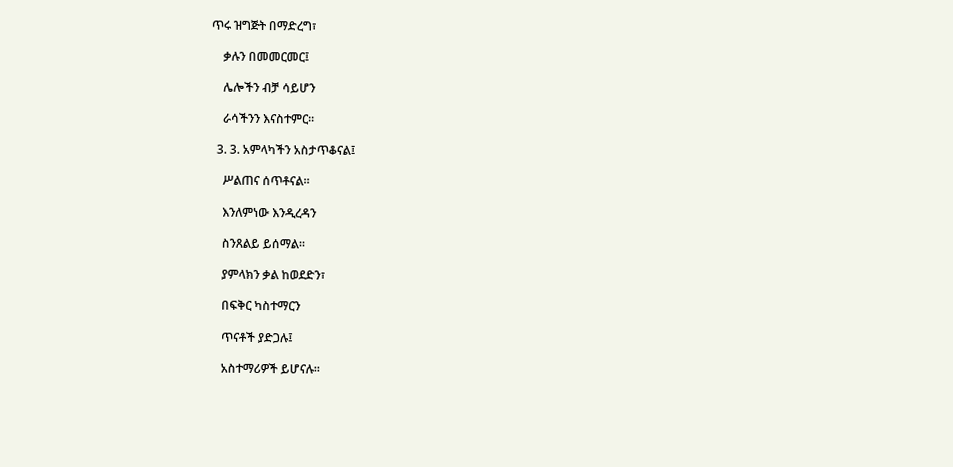ጥሩ ዝግጅት በማድረግ፣

    ቃሉን በመመርመር፤

    ሌሎችን ብቻ ሳይሆን

    ራሳችንን እናስተምር።

  3. 3. አምላካችን አስታጥቆናል፤

    ሥልጠና ሰጥቶናል።

    እንለምነው እንዲረዳን

    ስንጸልይ ይሰማል።

    ያምላክን ቃል ከወደድን፣

    በፍቅር ካስተማርን

    ጥናቶች ያድጋሉ፤

    አስተማሪዎች ይሆናሉ።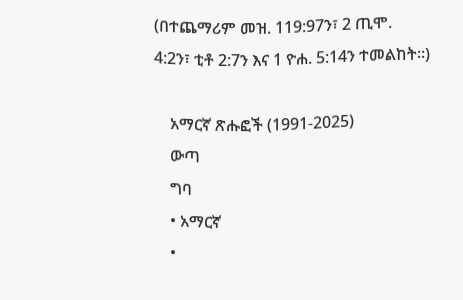(በተጨማሪም መዝ. 119:97ን፣ 2 ጢሞ. 4:2ን፣ ቲቶ 2:7ን እና 1 ዮሐ. 5:14ን ተመልከት።)

    አማርኛ ጽሑፎች (1991-2025)
    ውጣ
    ግባ
    • አማርኛ
    •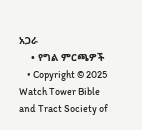አጋራ
    • የግል ምርጫዎች
    • Copyright © 2025 Watch Tower Bible and Tract Society of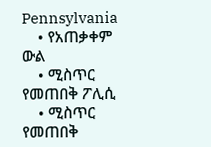Pennsylvania
    • የአጠቃቀም ውል
    • ሚስጥር የመጠበቅ ፖሊሲ
    • ሚስጥር የመጠበቅ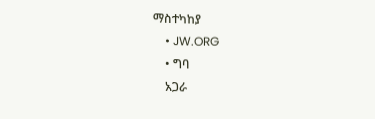ማስተካከያ
    • JW.ORG
    • ግባ
    አጋራ